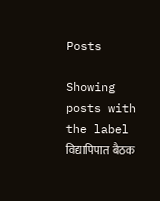Posts

Showing posts with the label विद्यापिपात बैठक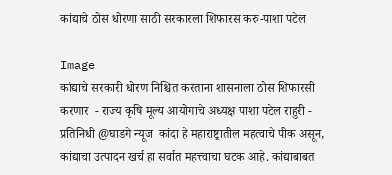कांद्याचे ठोस धोरणा साठी सरकारला शिफारस करु-पाशा पटेल

Image
कांद्याचे सरकारी धोरण निश्चित करताना शासनाला ठोस शिफारसी करणार  - राज्य कृषि मूल्य आयोगाचे अध्यक्ष पाशा पटेल राहुरी - प्रतिनिधी @घाडगे न्यूज  कांदा हे महाराष्ट्रातील महत्वाचे पीक असून, कांद्याचा उत्पादन खर्च हा सर्वात महत्त्वाचा घटक आहे. कांद्याबाबत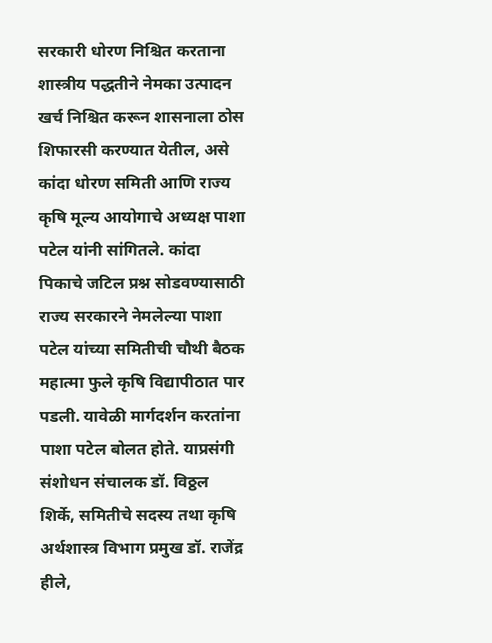सरकारी धोरण निश्चित करताना शास्त्रीय पद्धतीने नेमका उत्पादन खर्च निश्चित करून शासनाला ठोस शिफारसी करण्यात येतील, असे  कांदा धोरण समिती आणि राज्य कृषि मूल्य आयोगाचे अध्यक्ष पाशा पटेल यांनी सांगितले. कांदा पिकाचे जटिल प्रश्न सोडवण्यासाठी राज्य सरकारने नेमलेल्या पाशा पटेल यांच्या समितीची चौथी बैठक महात्मा फुले कृषि विद्यापीठात पार पडली. यावेळी मार्गदर्शन करतांना पाशा पटेल बोलत होते. याप्रसंगी संशोधन संचालक डॉ. विठ्ठल शिर्के, समितीचे सदस्य तथा कृषि अर्थशास्त्र विभाग प्रमुख डॉ. राजेंद्र हीले,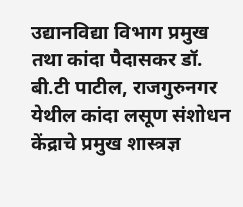उद्यानविद्या विभाग प्रमुख तथा कांदा पैदासकर डॉ. बी.टी पाटील, राजगुरुनगर येथील कांदा लसूण संशोधन केंद्राचे प्रमुख शास्त्रज्ञ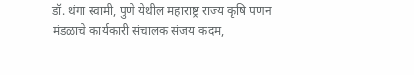डॉ. थंगा स्वामी, पुणे येथील महाराष्ट्र राज्य कृषि पणन मंडळाचे कार्यकारी संचालक संजय कदम,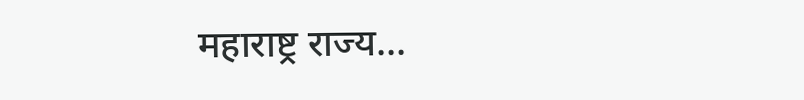महाराष्ट्र राज्य...